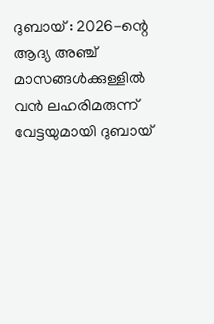ദുബായ് : 2026-ന്റെ ആദ്യ അഞ്ച് മാസങ്ങൾക്കുള്ളിൽ വൻ ലഹരിമരുന്ന് വേട്ടയുമായി ദുബായ്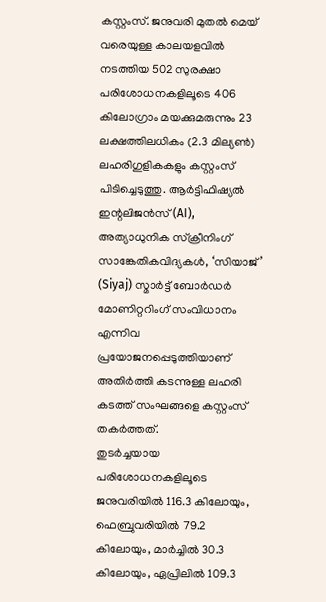കസ്റ്റംസ്. ജനുവരി മുതൽ മെയ് വരെയുള്ള കാലയളവിൽ നടത്തിയ 502 സുരക്ഷാ പരിശോധനകളിലൂടെ 406 കിലോഗ്രാം മയക്കുമരുന്നും 23 ലക്ഷത്തിലധികം (2.3 മില്യൺ) ലഹരിഗുളികകളും കസ്റ്റംസ് പിടിച്ചെടുത്തു. ആർട്ടിഫിഷ്യൽ ഇന്റലിജൻസ് (AI), അത്യാധുനിക സ്ക്രീനിംഗ് സാങ്കേതികവിദ്യകൾ, ‘സിയാജ്’ (Siyaj) സ്മാർട്ട് ബോർഡർ മോണിറ്ററിംഗ് സംവിധാനം എന്നിവ പ്രയോജനപ്പെടുത്തിയാണ് അതിർത്തി കടന്നുള്ള ലഹരി കടത്ത് സംഘങ്ങളെ കസ്റ്റംസ് തകർത്തത്.
തുടർച്ചയായ പരിശോധനകളിലൂടെ ജനുവരിയിൽ 116.3 കിലോയും, ഫെബ്രുവരിയിൽ 79.2 കിലോയും, മാർച്ചിൽ 30.3 കിലോയും, ഏപ്രിലിൽ 109.3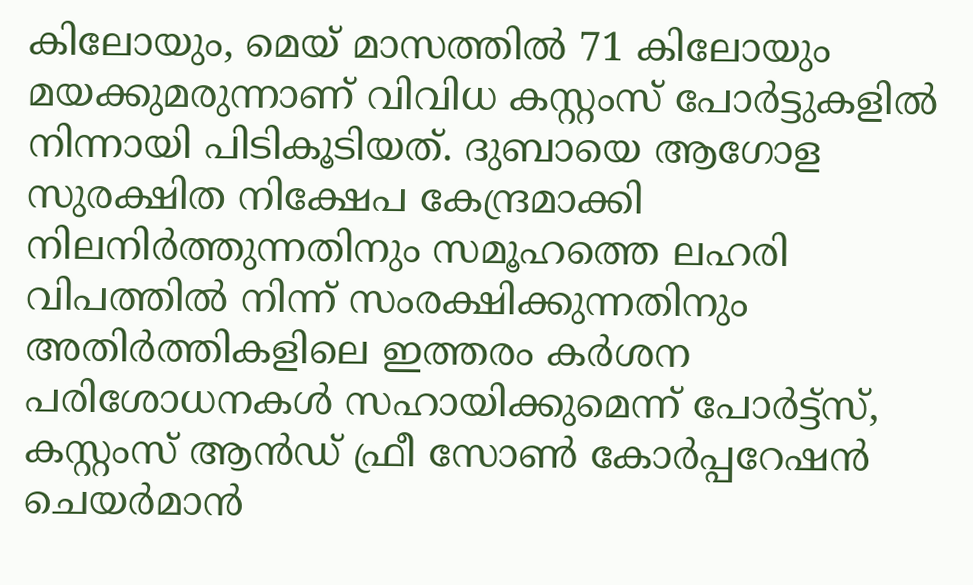കിലോയും, മെയ് മാസത്തിൽ 71 കിലോയും മയക്കുമരുന്നാണ് വിവിധ കസ്റ്റംസ് പോർട്ടുകളിൽ നിന്നായി പിടികൂടിയത്. ദുബായെ ആഗോള സുരക്ഷിത നിക്ഷേപ കേന്ദ്രമാക്കി നിലനിർത്തുന്നതിനും സമൂഹത്തെ ലഹരി വിപത്തിൽ നിന്ന് സംരക്ഷിക്കുന്നതിനും അതിർത്തികളിലെ ഇത്തരം കർശന പരിശോധനകൾ സഹായിക്കുമെന്ന് പോർട്ട്സ്, കസ്റ്റംസ് ആൻഡ് ഫ്രീ സോൺ കോർപ്പറേഷൻ ചെയർമാൻ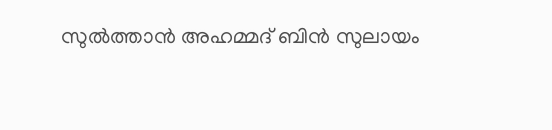സുൽത്താൻ അഹമ്മദ് ബിൻ സുലായം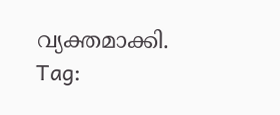വ്യക്തമാക്കി.
Tag: